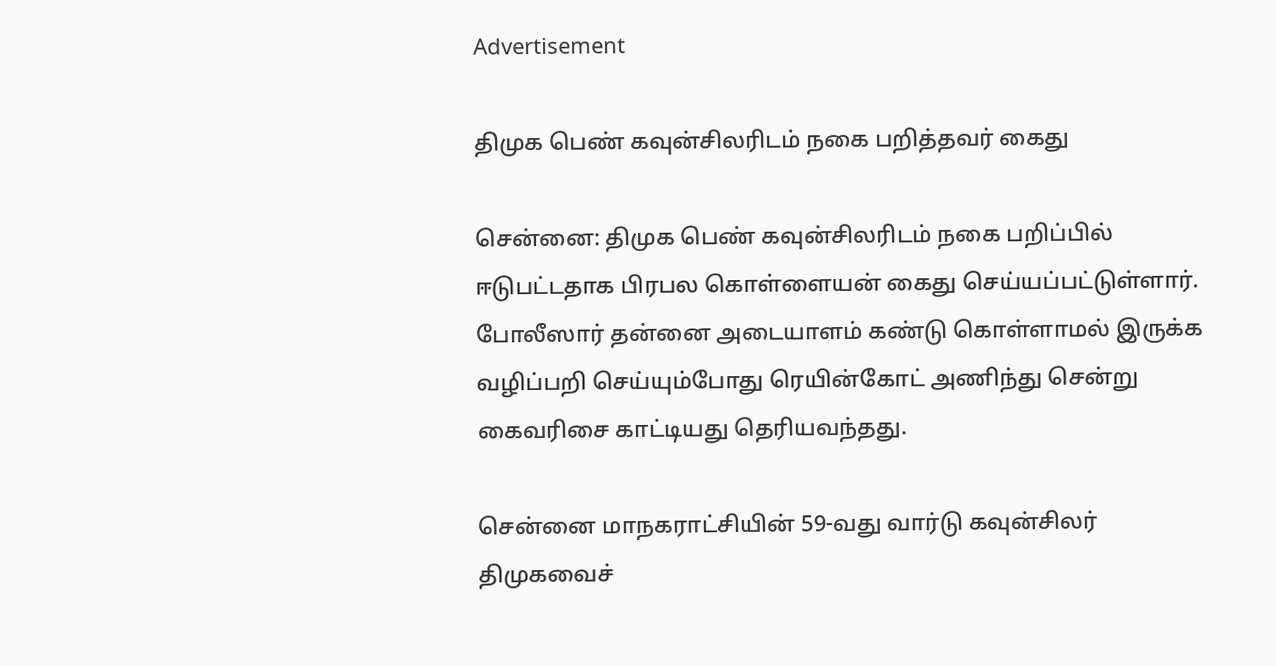Advertisement

திமுக பெண் கவுன்சிலரிடம் நகை பறித்தவர் கைது

சென்னை: திமுக பெண் கவுன்சிலரிடம் நகை பறிப்பில் ஈடுபட்டதாக பிரபல கொள்ளையன் கைது செய்யப்பட்டுள்ளார். போலீஸார் தன்னை அடையாளம் கண்டு கொள்ளாமல் இருக்க வழிப்பறி செய்யும்போது ரெயின்கோட் அணிந்து சென்று கைவரிசை காட்டியது தெரியவந்தது.

சென்னை மாநகராட்சியின் 59-வது வார்டு கவுன்சிலர் திமுகவைச்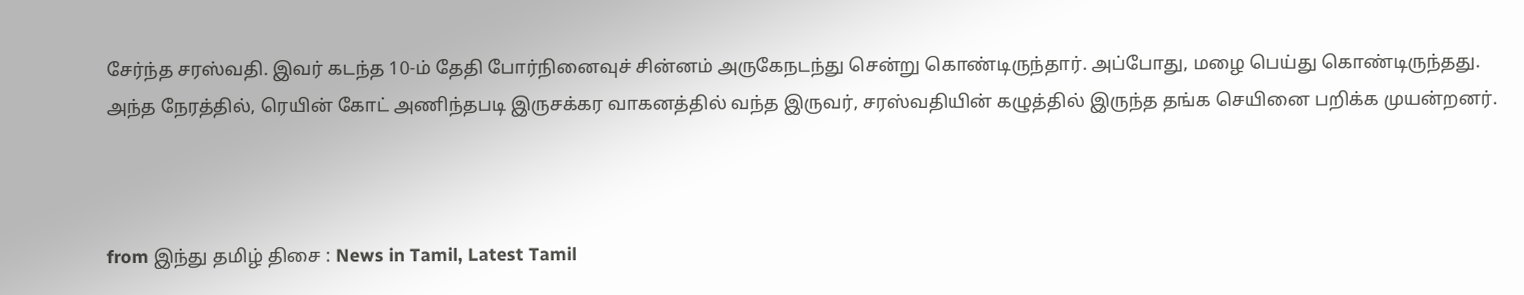சேர்ந்த சரஸ்வதி. இவர் கடந்த 10-ம் தேதி போர்நினைவுச் சின்னம் அருகேநடந்து சென்று கொண்டிருந்தார். அப்போது, மழை பெய்து கொண்டிருந்தது. அந்த நேரத்தில், ரெயின் கோட் அணிந்தபடி இருசக்கர வாகனத்தில் வந்த இருவர், சரஸ்வதியின் கழுத்தில் இருந்த தங்க செயினை பறிக்க முயன்றனர்.



from இந்து தமிழ் திசை : News in Tamil, Latest Tamil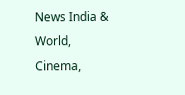News India & World, Cinema,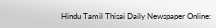Hindu Tamil Thisai Daily Newspaper Online: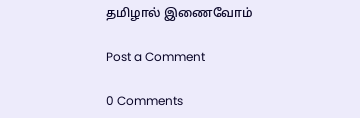தமிழால் இணைவோம்

Post a Comment

0 Comments